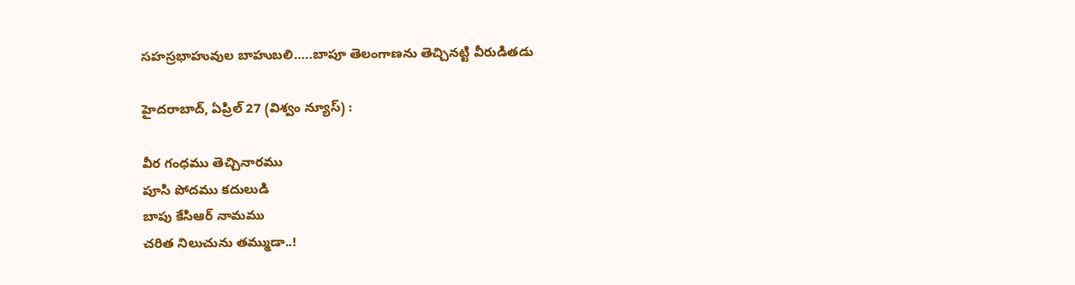సహస్రభాహువుల బాహుబలి…..బాపూ తెలంగాణను తెచ్చినట్టి వీరుడితడు

హైదరాబాద్‌, ఏప్రిల్ 27 (విశ్వం న్యూస్) :

వీర గంధము తెచ్చినారము
పూసి పోదము కదులుడి
బాపు కేసిఆర్ నామము
చరిత నిలుచును తమ్ముడా..!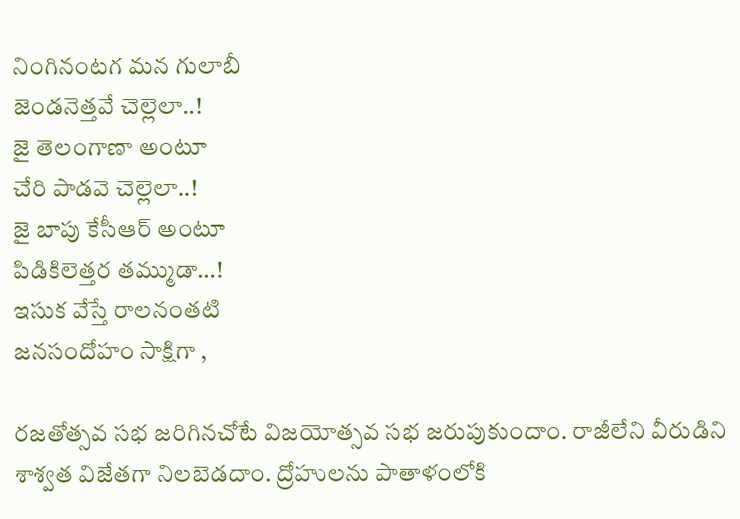నింగినంటగ మన గులాబీ
జెండనెత్తవే చెల్లెలా..!
జై తెలంగాణా అంటూ
చేరి పాడవె చెల్లెలా..!
జై బాపు కేసీఆర్ అంటూ
పిడికిలెత్తర తమ్ముడా…!
ఇసుక వేస్తే రాలనంతటి
జనసందోహం సాక్షిగా ,

రజతోత్సవ సభ జరిగినచోటే విజయోత్సవ సభ జరుపుకుందాం. రాజీలేని వీరుడిని శాశ్వత విజేతగా నిలబెడదాం. ద్రోహులను పాతాళంలోకి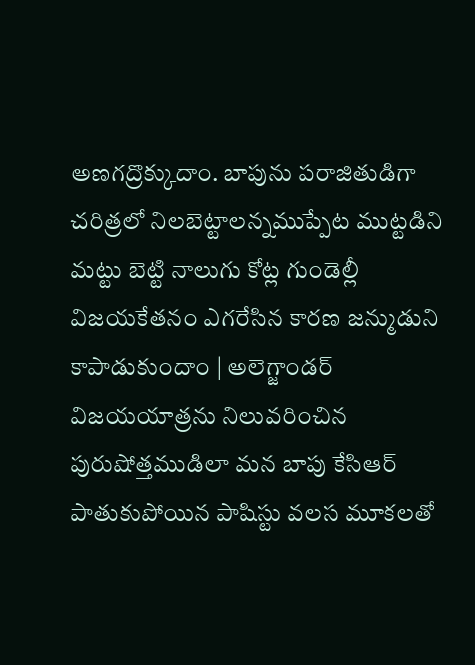అణగద్రొక్కుదాం. బాపును పరాజితుడిగా చరిత్రలో నిలబెట్టాలన్నముప్పేట ముట్టడిని మట్టు బెట్టి నాలుగు కోట్ల గుండెల్లీ విజయకేతనం ఎగరేసిన కారణ జన్ముడుని కాపాడుకుందాం | అలెగ్జాండర్ విజయయాత్రను నిలువరించిన పురుషోత్తముడిలా మన బాపు కేసిఆర్ పాతుకుపోయిన పాషిస్టు వలస మూకలతో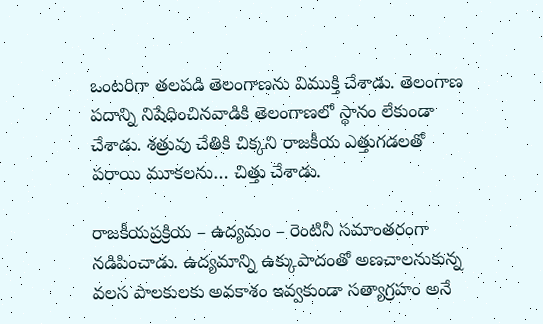ఒంటరిగా తలపడి తెలంగాణను విముక్తి చేశాడు. తెలంగాణ పదాన్ని నిషేధించినవాడికి తెలంగాణలో స్థానం లేకుండా చేశాడు. శత్రువు చేతికి చిక్కని రాజకీయ ఎత్తుగడలతో పరాయి మూకలను… చిత్తు చేశాడు.

రాజకీయప్రక్రియ – ఉద్యమం – రెంటినీ సమాంతరంగా నడిపించాడు. ఉద్యమాన్ని ఉక్కుపాదంతో అణచాలనుకున్న వలస పాలకులకు అవకాశం ఇవ్వకుండా సత్యాగ్రహం అనే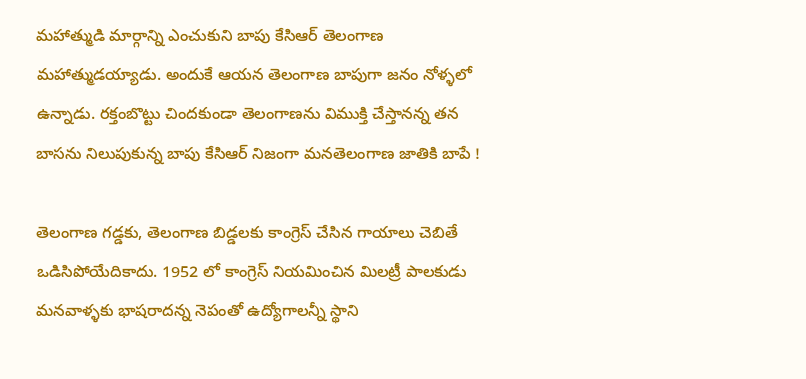మహాత్ముడి మార్గాన్ని ఎంచుకుని బాపు కేసిఆర్ తెలంగాణ మహాత్ముడయ్యాడు. అందుకే ఆయన తెలంగాణ బాపుగా జనం నోళ్ళలో ఉన్నాడు. రక్తంబొట్టు చిందకుండా తెలంగాణను విముక్తి చేస్తానన్న తన బాసను నిలుపుకున్న బాపు కేసిఆర్ నిజంగా మనతెలంగాణ జాతికి బాపే !

తెలంగాణ గడ్డకు, తెలంగాణ బిడ్డలకు కాంగ్రెస్ చేసిన గాయాలు చెబితే ఒడిసిపోయేదికాదు. 1952 లో కాంగ్రెస్ నియమించిన మిలట్రీ పాలకుడు మనవాళ్ళకు భాషరాదన్న నెపంతో ఉద్యోగాలన్నీ స్థాని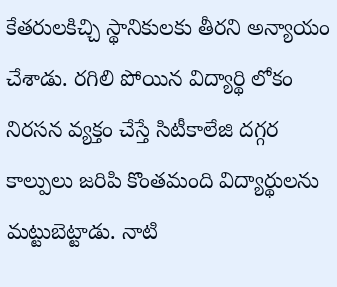కేతరులకిచ్చి స్థానికులకు తీరని అన్యాయం చేశాడు. రగిలి పోయిన విద్యార్థి లోకం నిరసన వ్యక్తం చేస్తే సిటీకాలేజి దగ్గర కాల్పులు జరిపి కొంతమంది విద్యార్థులను మట్టుబెట్టాడు. నాటి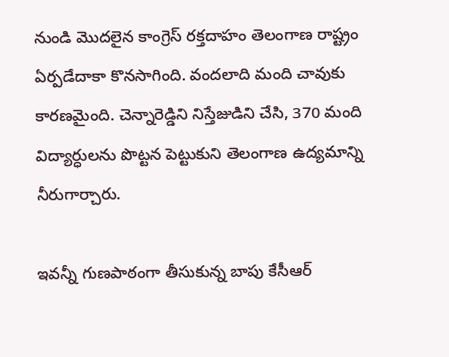నుండి మొదలైన కాంగ్రెస్ రక్తదాహం తెలంగాణ రాష్ట్రం ఏర్పడేదాకా కొనసాగింది. వందలాది మంది చావుకు కారణమైంది. చెన్నారెడ్డిని నిస్తేజుడిని చేసి, 370 మంది విద్యార్ధులను పొట్టన పెట్టుకుని తెలంగాణ ఉద్యమాన్ని నీరుగార్చారు.

ఇవన్నీ గుణపాఠంగా తీసుకున్న బాపు కేసీఆర్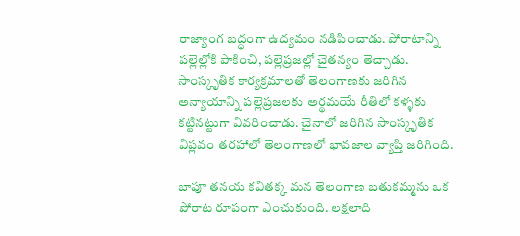రాజ్యాంగ బద్ధంగా ఉద్యమం నడిపించాడు. పోరాటాన్ని పల్లెల్లోకి పాకించి, పల్లెప్రజల్లో చైతన్యం తెచ్చాడు. సాంస్కృతిక కార్యక్రమాలతో తెలంగాణకు జరిగిన అన్యాయాన్ని పల్లెప్రజలకు అర్థమయే రీతిలో కళ్ళకు కట్టినట్టుగా వివరించాడు. చైనాలో జరిగిన సాంస్కృతిక విప్లవం తరహాలో తెలంగాణలో భావజాల వ్యాప్తి జరిగింది.

బాపూ తనయ కవితక్క మన తెలంగాణ బతుకమ్మను ఒక పోరాట రూపంగా ఎంచుకుంది. లక్షలాది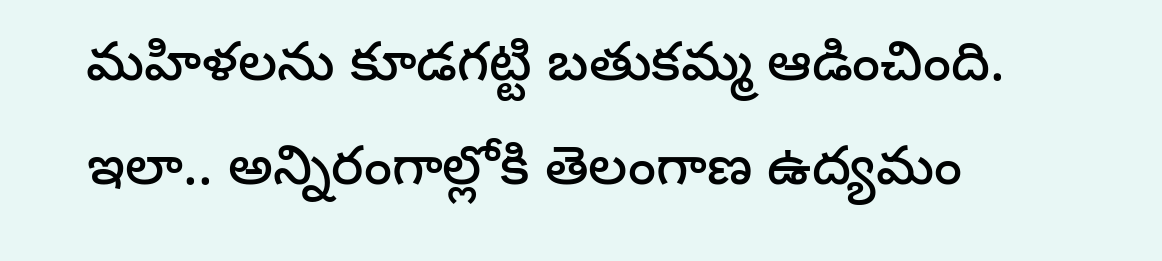మహిళలను కూడగట్టి బతుకమ్మ ఆడించింది. ఇలా.. అన్నిరంగాల్లోకి తెలంగాణ ఉద్యమం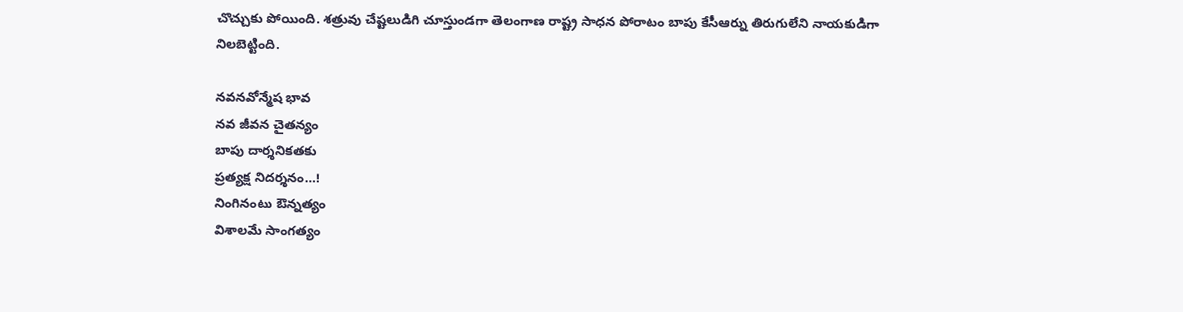చొచ్చుకు పోయింది. శత్రువు చేష్టలుడిగి చూస్తుండగా తెలంగాణ రాష్ట్ర సాధన పోరాటం బాపు కేసీఆర్ను తిరుగులేని నాయకుడిగా నిలబెట్టింది.

నవనవోన్మేష భావ
నవ జీవన చైతన్యం
బాపు దార్శనికతకు
ప్రత్యక్ష నిదర్శనం…!
నింగినంటు ఔన్నత్యం
విశాలమే సాంగత్యం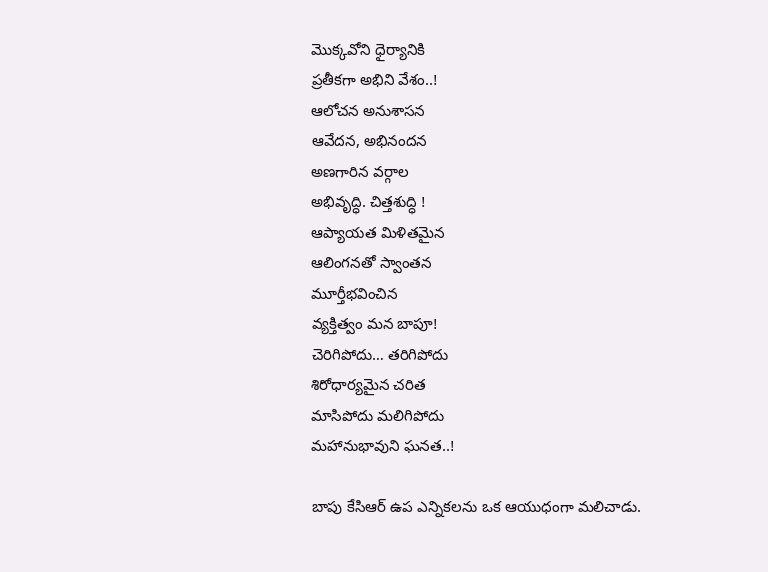మొక్కవోని ధైర్యానికి
ప్రతీకగా అభిని వేశం..!
ఆలోచన అనుశాసన
ఆవేదన, అభినందన
అణగారిన వర్గాల
అభివృద్ధి. చిత్తశుద్ధి !
ఆప్యాయత మిళితమైన
ఆలింగనతో స్వాంతన
మూర్తీభవించిన
వ్యక్తిత్వం మన బాపూ!
చెరిగిపోదు… తరిగిపోదు
శిరోధార్యమైన చరిత
మాసిపోదు మలిగిపోదు
మహానుభావుని ఘనత..!

బాపు కేసిఆర్ ఉప ఎన్నికలను ఒక ఆయుధంగా మలిచాడు.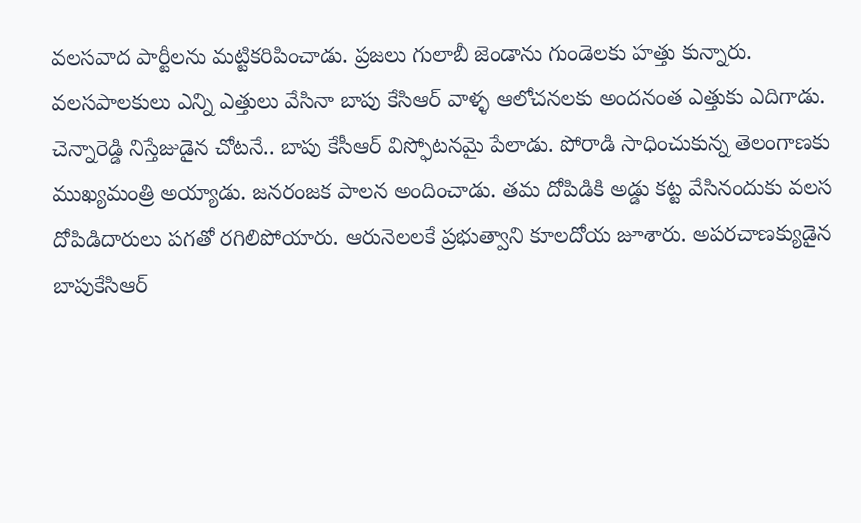వలసవాద పార్టీలను మట్టికరిపించాడు. ప్రజలు గులాబీ జెండాను గుండెలకు హత్తు కున్నారు. వలసపాలకులు ఎన్ని ఎత్తులు వేసినా బాపు కేసిఆర్ వాళ్ళ ఆలోచనలకు అందనంత ఎత్తుకు ఎదిగాడు. చెన్నారెడ్డి నిస్తేజుడైన చోటనే.. బాపు కేసీఆర్ విస్ఫోటనమై పేలాడు. పోరాడి సాధించుకున్న తెలంగాణకు ముఖ్యమంత్రి అయ్యాడు. జనరంజక పాలన అందించాడు. తమ దోపిడికి అడ్డు కట్ట వేసినందుకు వలస దోపిడిదారులు పగతో రగిలిపోయారు. ఆరునెలలకే ప్రభుత్వాని కూలదోయ జూశారు. అపరచాణక్యుడైన బాపుకేసిఆర్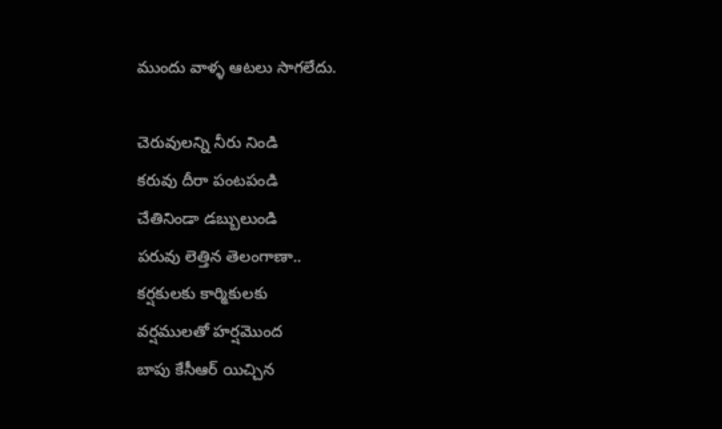ముందు వాళ్ళ ఆటలు సాగలేదు.

చెరువులన్ని నీరు నిండి
కరువు దీరా పంటపండి
చేతినిండా డబ్బులుండి
పరువు లెత్తిన తెలంగాణా..
కర్షకులకు కార్మికులకు
వర్షములతో హర్షమొంద
బాపు కేసీఆర్ యిచ్చిన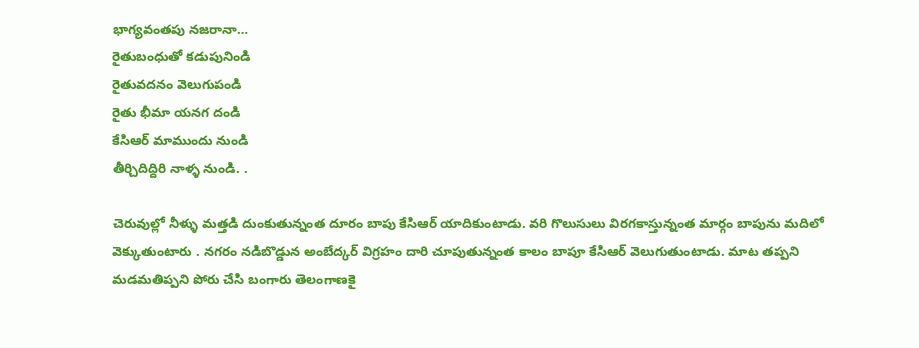భాగ్యవంతపు నజరానా…
రైతుబంధుతో కడుపునిండి
రైతువదనం వెలుగుపండి
రైతు భీమా యనగ దండి
కేసిఆర్ మాముందు నుండి
తీర్చిదిద్దిరి నాళ్ళ నుండి. .

చెరువుల్లో నీళ్ళు మత్తడి దుంకుతున్నంత దూరం బాపు కేసిఆర్ యాదికుంటాడు. వరి గొలుసులు విరగకాస్తున్నంత మార్గం బాపును మదిలో వెక్కుతుంటారు . నగరం నడిబొడ్డున అంబేద్కర్ విగ్రహం దారి చూపుతున్నంత కాలం బాపూ కేసిఆర్ వెలుగుతుంటాడు. మాట తప్పని మడమతిప్పని పోరు చేసి బంగారు తెలంగాణకై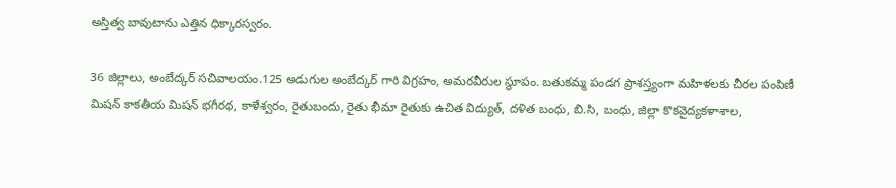అస్తిత్వ బావుటాను ఎత్తిన ధిక్కారస్వరం.

36 జిల్లాలు, అంబేద్కర్ సచివాలయం.125 అడుగుల అంబేద్కర్ గారి విగ్రహం, అమరవీరుల స్థూపం. బతుకమ్మ పండగ ప్రాశస్త్యంగా మహిళలకు చీరల పంపిణీ మిషన్ కాకతీయ మిషన్ భగీరథ, కాళేశ్వరం, రైతుబందు, రైతు భీమా రైతుకు ఉచిత విద్యుత్, దళిత బంధు, బి.సి, బంధు, జిల్లా కొకవైద్యకళాశాల,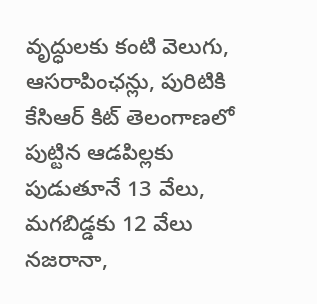వృద్ధులకు కంటి వెలుగు, ఆసరాపింఛన్లు, పురిటికి కేసిఆర్ కిట్ తెలంగాణలో పుట్టిన ఆడపిల్లకు పుడుతూనే 13 వేలు, మగబిడ్డకు 12 వేలు నజరానా,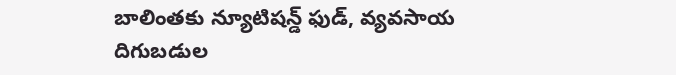బాలింతకు న్యూటిషన్డ్ ఫుడ్, వ్యవసాయ
దిగుబడుల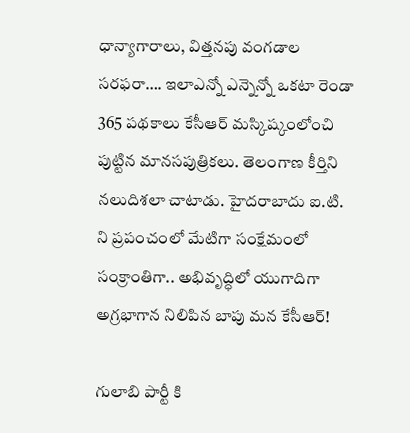ధాన్యాగారాలు, విత్తనపు వంగడాల సరఫరా…. ఇలాఎన్నో ఎన్నెన్నో ఒకటా రెండా 365 పథకాలు కేసీఆర్ మస్కిష్కంలోంచి పుట్టిన మానసపుత్రికలు. తెలంగాణ కీర్తిని నలుదిశలా చాటాడు. హైదరాబాదు ఐ.టి. ని ప్రపంచంలో మేటిగా సంక్షేమంలో సంక్రాంతిగా.. అభివృద్ధిలో యుగాదిగా అగ్రభాగాన నిలిపిన బాపు మన కేసీఆర్!

గులాబి పార్టీ కి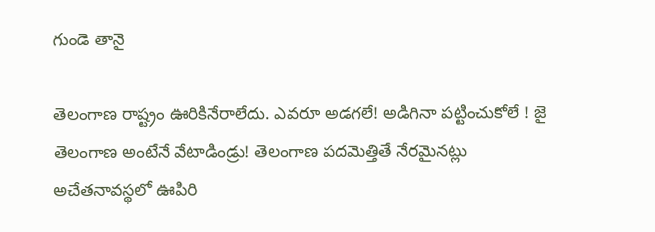గుండె తానై

తెలంగాణ రాష్ట్రం ఊరికినేరాలేదు. ఎవరూ అడగలే! అడిగినా పట్టించుకోలే ! జై తెలంగాణ అంటేనే వేటాడిండ్రు! తెలంగాణ పదమెత్తితే నేరమైనట్లు అచేతనావస్థలో ఊపిరి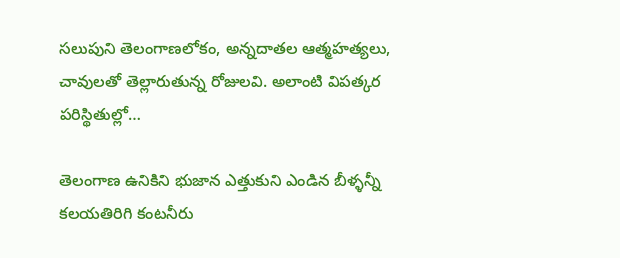సలుపుని తెలంగాణలోకం, అన్నదాతల ఆత్మహత్యలు, చావులతో తెల్లారుతున్న రోజులవి. అలాంటి విపత్కర పరిస్థితుల్లో…

తెలంగాణ ఉనికిని భుజాన ఎత్తుకుని ఎండిన బీళ్ళన్నీ కలయతిరిగి కంటనీరు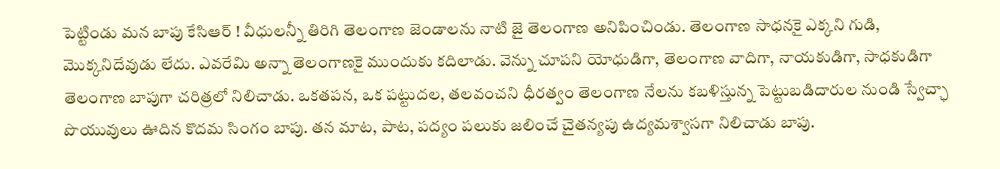పెట్టిండు మన బాపు కేసిఆర్ ! వీధులన్నీ తిరిగి తెలంగాణ జెండాలను నాటి జై తెలంగాణ అనిపించిండు. తెలంగాణ సాధనకై ఎక్కని గుడి, మొక్కనిదేవుడు లేదు. ఎవరేమి అన్నా తెలంగాణకై ముందుకు కదిలాడు. వెన్ను చూపని యోధుడిగా, తెలంగాణ వాదిగా, నాయకుడిగా, సాధకుడిగా తెలంగాణ బాపుగా చరిత్రలో నిలిచాడు. ఒకతపన, ఒక పట్టుదల, తలవంచని ధీరత్వం తెలంగాణ నేలను కబళిస్తున్న పెట్టుబడిదారుల నుండి స్వేచ్ఛా పొయువులు ఊదిన కొదమ సింగం బాపు. తన మాట, పాట, పద్యం పలుకు జలించే చైతన్యపు ఉద్యమశ్వాసగా నిలిచాడు బాపు.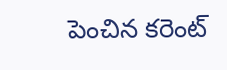పెంచిన కరెంట్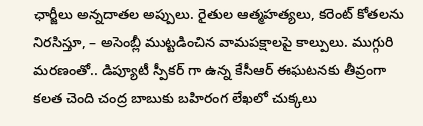ఛార్జీలు అన్నదాతల అప్పులు. రైతుల ఆత్మహత్యలు, కరెంట్ కోతలను నిరసిస్తూ, – అసెంబ్లీ ముట్టడించిన వామపక్షాలపై కాల్పులు. ముగ్గురి మరణంతో.. డిప్యూటీ స్పీకర్ గా ఉన్న కేసీఆర్ ఈఘటనకు తీవ్రంగా కలత చెంది చంద్ర బాబుకు బహిరంగ లేఖలో చుక్కలు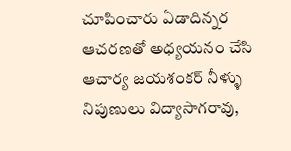చూపించారు ఏడాదిన్నర ఆచరణతో అధ్యయనం చేసి ఆచార్య జయశంకర్ నీళ్ళు నిపుణులు విద్యాసాగరావు,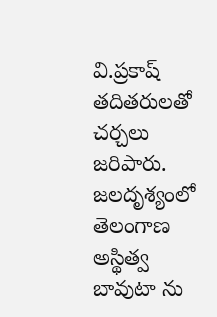వి.ప్రకాష్ తదితరులతో చర్చలు జరిపారు. జలదృశ్యంలో తెలంగాణ అస్థిత్వ బావుటా ను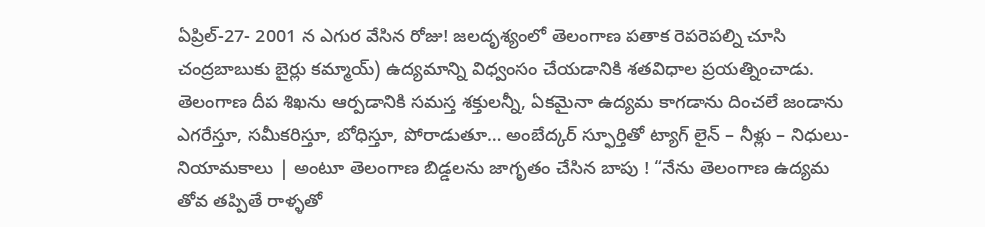ఏప్రిల్-27- 2001 న ఎగుర వేసిన రోజు! జలదృశ్యంలో తెలంగాణ పతాక రెపరెపల్ని చూసి చంద్రబాబుకు బైర్లు కమ్మాయ్) ఉద్యమాన్ని విధ్వంసం చేయడానికి శతవిధాల ప్రయత్నించాడు. తెలంగాణ దీప శిఖను ఆర్పడానికి సమస్త శక్తులన్నీ, ఏకమైనా ఉద్యమ కాగడాను దించలే జండాను ఎగరేస్తూ, సమీకరిస్తూ, బోధిస్తూ, పోరాడుతూ… అంబేద్కర్ స్ఫూర్తితో ట్యాగ్ లైన్ – నీళ్లు – నిధులు- నియామకాలు | అంటూ తెలంగాణ బిడ్డలను జాగృతం చేసిన బాపు ! “నేను తెలంగాణ ఉద్యమ తోవ తప్పితే రాళ్ళతో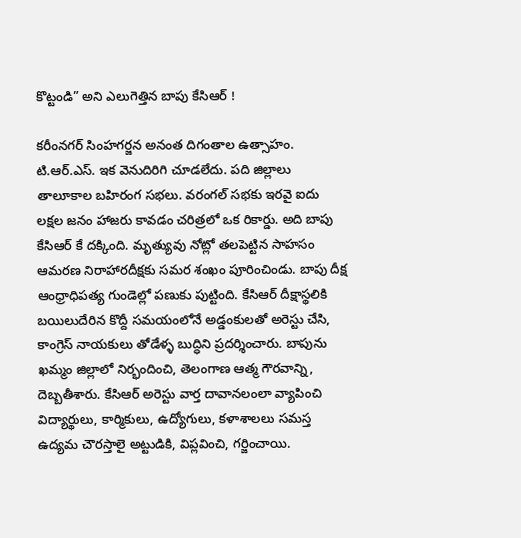కొట్టండి” అని ఎలుగెత్తిన బాపు కేసిఆర్ !

కరీంనగర్ సింహగర్జన అనంత దిగంతాల ఉత్సాహం. టి.ఆర్.ఎస్. ఇక వెనుదిరిగి చూడలేదు. పది జిల్లాలు తాలూకాల బహిరంగ సభలు. వరంగల్ సభకు ఇరవై ఐదు లక్షల జనం హాజరు కావడం చరిత్రలో ఒక రికార్డు. అది బాపు కేసిఆర్ కే దక్కింది. మృత్యువు నోట్లో తలపెట్టిన సాహసం ఆమరణ నిరాహారదీక్షకు సమర శంఖం పూరించిండు. బాపు దీక్ష ఆంధ్రాధిపత్య గుండెల్లో పణుకు పుట్టింది. కేసిఆర్ దీక్షాస్థలికి బయిలుదేరిన కొద్దీ సమయంలోనే అడ్డంకులతో అరెస్టు చేసి, కాంగ్రెస్ నాయకులు తోడేళ్ళ బుద్ధిని ప్రదర్శించారు. బాపును ఖమ్మం జిల్లాలో నిర్భందించి, తెలంగాణ ఆత్మ గౌరవాన్ని, దెబ్బతీశారు. కేసిఆర్ అరెస్టు వార్త దావానలంలా వ్యాపించి విద్యార్థులు, కార్మికులు, ఉద్యోగులు, కళాశాలలు సమస్త ఉద్యమ చౌరస్తాలై అట్టుడికి, విప్లవించి, గర్జించాయి.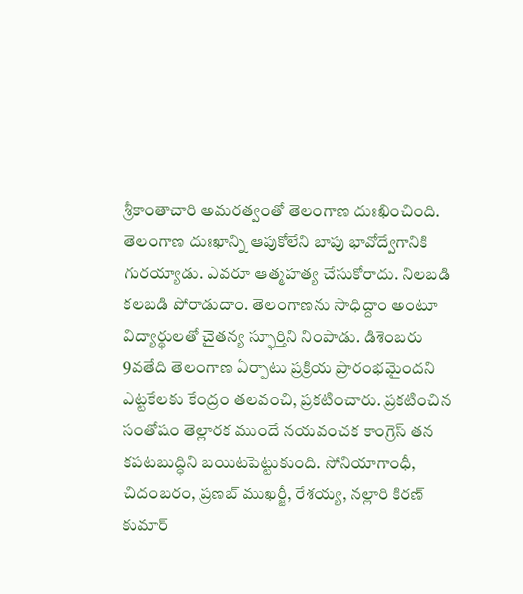శ్రీకాంతాచారి అమరత్వంతో తెలంగాణ దుఃఖించింది. తెలంగాణ దుఃఖాన్ని ఆపుకోలేని బాపు భావోద్వేగానికి గురయ్యాడు. ఎవరూ ఆత్మహత్య చేసుకోరాదు. నిలబడి కలబడి పోరాడుదాం. తెలంగాణను సాధిద్దాం అంటూ విద్యార్థులతో చైతన్య స్ఫూర్తిని నింపాడు. డిశెంబరు 9వతేది తెలంగాణ ఏర్పాటు ప్రక్రియ ప్రారంభమైందని ఎట్టకేలకు కేంద్రం తలవంచి, ప్రకటించారు. ప్రకటించిన సంతోషం తెల్లారక ముందే నయవంచక కాంగ్రెస్ తన కపటబుద్ధిని బయిటపెట్టుకుంది. సోనియాగాంధీ, చిదంబరం, ప్రణబ్ ముఖర్జీ, రేశయ్య, నల్లారి కిరణ్ కుమార్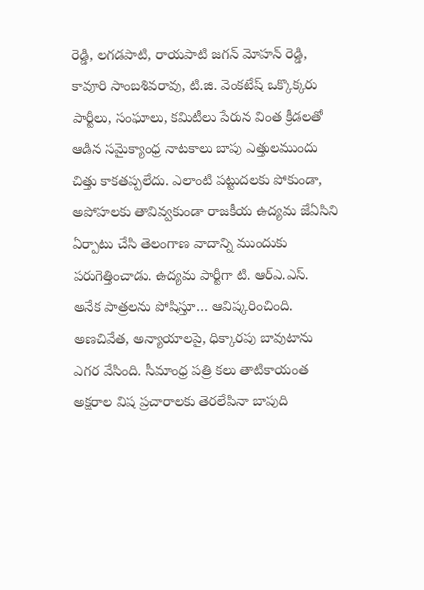రెడ్డి, లగడపాటి, రాయపాటి జగన్ మోహన్ రెడ్డి, కావూరి సాంబశివరావు, టి.జి. వెంకటేష్ ఒక్కొక్కరు పార్టీలు, సంఘాలు, కమిటీలు పేరున వింత క్రీడలతో ఆడిన సమైక్యాంధ్ర నాటకాలు బాపు ఎత్తులముందు చిత్తు కాకతప్పలేదు. ఎలాంటి పట్టుదలకు పోకుండా, అపోహలకు తావివ్వకుండా రాజకీయ ఉద్యమ జేఏసిని ఏర్పాటు చేసి తెలంగాణ వాదాన్ని ముందుకు పరుగెత్తించాడు. ఉద్యమ పార్టీగా టి. ఆర్ఎ.ఎస్. అనేక పాత్రలను పోషిస్తూ… ఆవిష్కరించింది. అణచివేత, అన్యాయాలపై, ధిక్కారపు బావుటాను ఎగర వేసింది. సీమాంధ్ర పత్రి కలు తాటికాయంత అక్షరాల విష ప్రచారాలకు తెరలేపినా బాపుది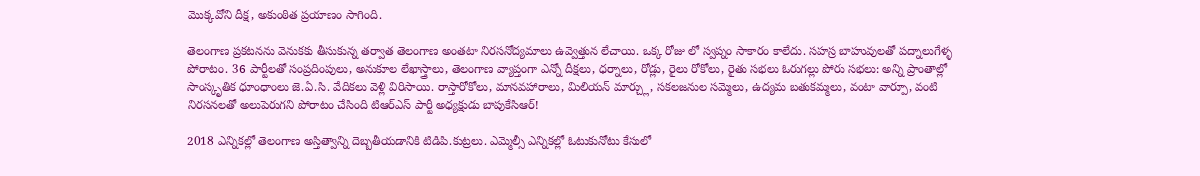మొక్కవోని దీక్ష, అకుంఠిత ప్రయాణం సాగింది.

తెలంగాణ ప్రకటనను వెనుకకు తీసుకున్న తర్వాత తెలంగాణ అంతటా నిరసనోద్యమాలు ఉవ్వెత్తున లేచాయి. ఒక్క రోజు లో స్వప్నం సాకారం కాలేదు. సహస్ర బాహువులతో పద్నాలుగేళ్ళ పోరాటం. 36 పార్టీలతో సంప్రదింపులు, అనుకూల లేఖాస్త్రాలు, తెలంగాణ వ్యాప్తంగా ఎన్నో దీక్షలు, ధర్నాలు, రోడ్లు, రైలు రోకోలు, రైతు సభలు ఓరుగల్లు పోరు సభలు: అన్ని ప్రాంతాల్లో సాంస్కృతిక ధూంధాంలు జె.ఏ.సి. వేదికలు వెళ్లి విరిసాయి. రాస్తారోకోలు, మానవహారాలు, మిలియన్ మార్చ్లు, సకలజనుల సమ్మెలు, ఉద్యమ బతుకమ్మలు, వంటా వార్పూ, వంటి నిరసనలతో అలుపెరుగని పోరాటం చేసింది టిఆర్ఎస్ పార్టీ అధ్యక్షుడు బాపుకేసిఆర్!

2018 ఎన్నికల్లో తెలంగాణ అస్తిత్వాన్ని దెబ్బతీయడానికి టిడిపి.కుట్రలు. ఎమ్మెల్సీ ఎన్నికల్లో ఓటుకునోటు కేసులో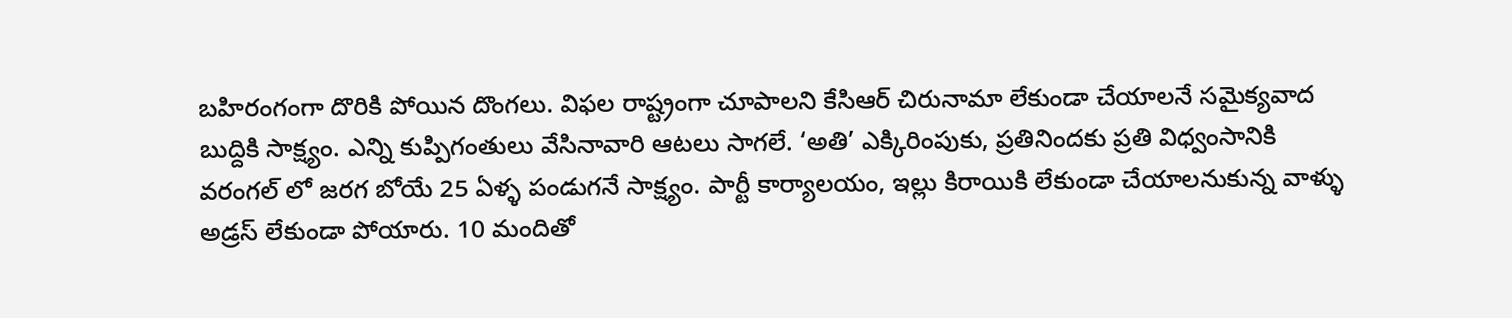బహిరంగంగా దొరికి పోయిన దొంగలు. విఫల రాష్ట్రంగా చూపాలని కేసిఆర్ చిరునామా లేకుండా చేయాలనే సమైక్యవాద బుద్దికి సాక్ష్యం. ఎన్ని కుప్పిగంతులు వేసినావారి ఆటలు సాగలే. ‘అతి’ ఎక్కిరింపుకు, ప్రతినిందకు ప్రతి విధ్వంసానికి వరంగల్ లో జరగ బోయే 25 ఏళ్ళ పండుగనే సాక్ష్యం. పార్టీ కార్యాలయం, ఇల్లు కిరాయికి లేకుండా చేయాలనుకున్న వాళ్ళు అడ్రస్ లేకుండా పోయారు. 10 మందితో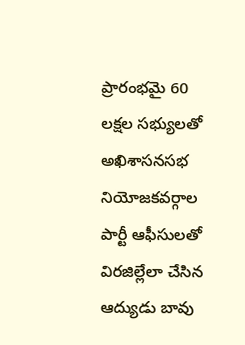ప్రారంభమై 60 లక్షల సభ్యులతో అఖిశాసనసభ నియోజకవర్గాల పార్టీ ఆఫీసులతో విరజిల్లేలా చేసిన ఆద్యుడు బావు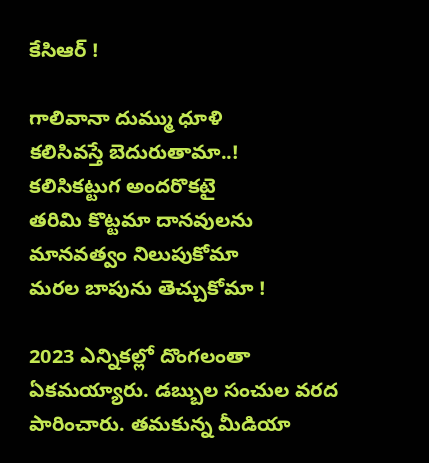కేసిఆర్ !

గాలివానా దుమ్ము ధూళి
కలిసివస్తే బెదురుతామా..!
కలిసికట్టుగ అందరొకటై
తరిమి కొట్టమా దానవులను
మానవత్వం నిలుపుకోమా
మరల బాపును తెచ్చుకోమా !

2023 ఎన్నికల్లో దొంగలంతా ఏకమయ్యారు. డబ్బుల సంచుల వరద పారించారు. తమకున్న మీడియా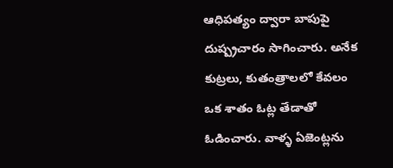ఆధిపత్యం ద్వారా బాపుపై దుష్ప్రచారం సాగించారు. అనేక కుట్రలు, కుతంత్రాలలో కేవలం ఒక శాతం ఓట్ల తేడాతో ఓడించారు. వాళ్ళ ఏజెంట్లను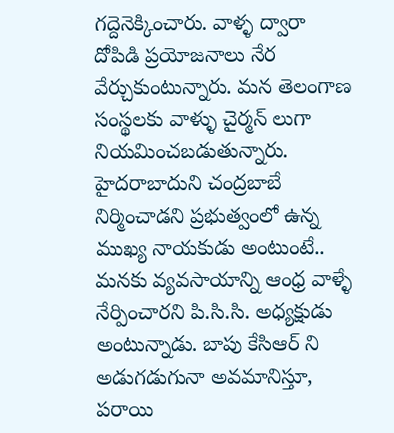గద్దెనెక్కించారు. వాళ్ళ ద్వారా దోపిడి ప్రయోజనాలు నేర వేర్చుకుంటున్నారు. మన తెలంగాణ సంస్థలకు వాళ్ళు చైర్మన్ లుగా నియమించబడుతున్నారు. హైదరాబాదుని చంద్రబాబే నిర్మించాడని ప్రభుత్వంలో ఉన్న ముఖ్య నాయకుడు అంటుంటే.. మనకు వ్యవసాయాన్ని ఆంధ్ర వాళ్ళే నేర్పించారని పి.సి.సి. అధ్యక్షుడు అంటున్నాడు. బాపు కేసిఆర్ ని అడుగడుగునా అవమానిస్తూ, పరాయి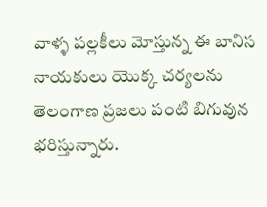వాళ్ళ పల్లకీలు మోస్తున్న ఈ బానిస నాయకులు యొక్క చర్యలను తెలంగాణ ప్రజలు పంటి బిగువున భరిస్తున్నారు.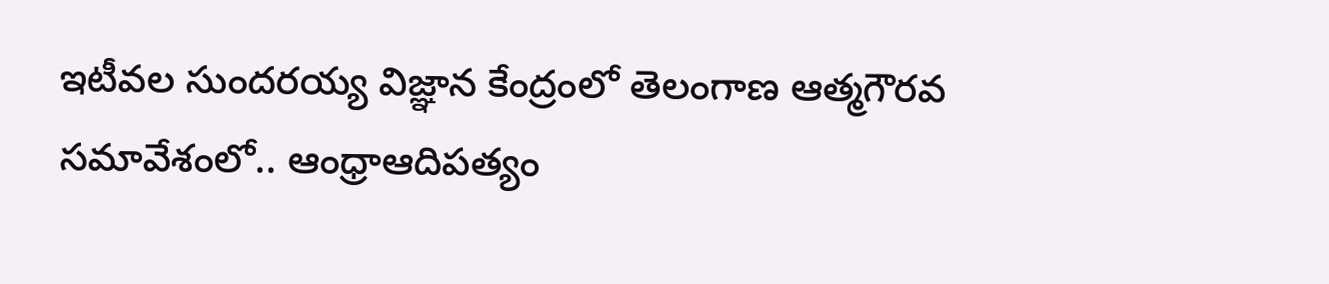ఇటీవల సుందరయ్య విజ్ఞాన కేంద్రంలో తెలంగాణ ఆత్మగౌరవ సమావేశంలో.. ఆంధ్రాఆదిపత్యం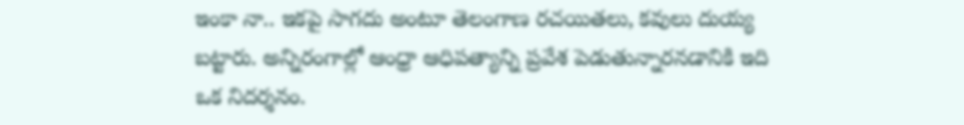ఇంకా నా.. ఇకపై సాగదు అంటూ తెలంగాణ రచయితలు, కవులు దుయ్య బట్టారు. అన్నిరంగాల్లో ఆంధ్రా ఆధిపత్యాన్ని ప్రవేశ పెడుతున్నారనడానికి ఇది ఒక నిదర్శనం.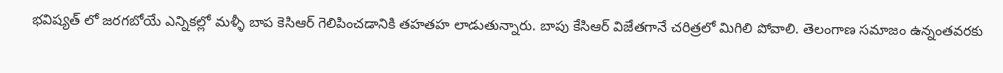భవిష్యత్ లో జరగబోయే ఎన్నికల్లో మళ్ళీ బాప కెసిఆర్ గెలిపించడానికి తహతహ లాడుతున్నారు. బాపు కేసిఆర్ విజేతగానే చరిత్రలో మిగిలి పోవాలి. తెలంగాణ సమాజం ఉన్నంతవరకు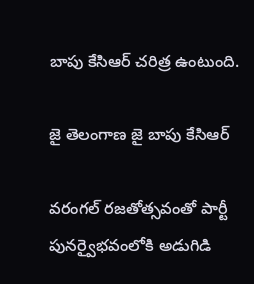బాపు కేసిఆర్ చరిత్ర ఉంటుంది.

జై తెలంగాణ జై బాపు కేసిఆర్

వరంగల్ రజతోత్సవంతో పార్టీ పునర్వైభవంలోకి అడుగిడి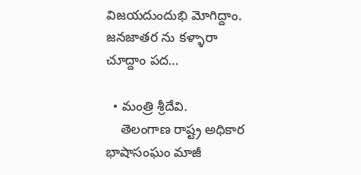విజయదుందుభి మోగిద్దాం.
జనజాతర ను కళ్ళారా చూద్దాం పద…

  • మంత్రి శ్రీదేవి.
    తెలంగాణ రాష్ట్ర అధికార భాషాసంఘం మాజీ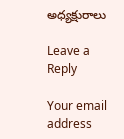అధ్యక్షురాలు

Leave a Reply

Your email address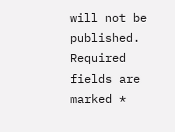will not be published. Required fields are marked *